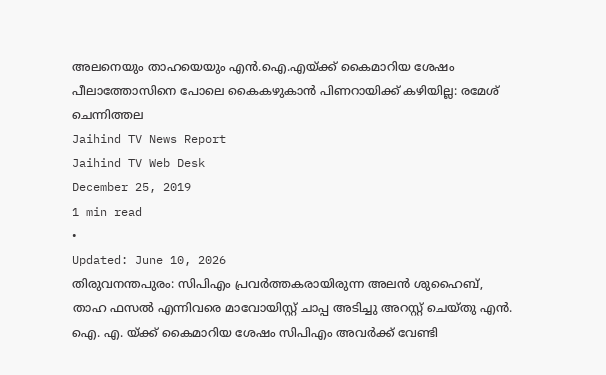അലനെയും താഹയെയും എൻ.ഐ.എയ്ക്ക് കൈമാറിയ ശേഷം പീലാത്തോസിനെ പോലെ കൈകഴുകാൻ പിണറായിക്ക് കഴിയില്ല: രമേശ് ചെന്നിത്തല
Jaihind TV News Report
Jaihind TV Web Desk
December 25, 2019
1 min read
•
Updated: June 10, 2026
തിരുവനന്തപുരം: സിപിഎം പ്രവർത്തകരായിരുന്ന അലൻ ശുഹൈബ്, താഹ ഫസൽ എന്നിവരെ മാവോയിസ്റ്റ് ചാപ്പ അടിച്ചു അറസ്റ്റ് ചെയ്തു എൻ. ഐ. എ. യ്ക്ക് കൈമാറിയ ശേഷം സിപിഎം അവർക്ക് വേണ്ടി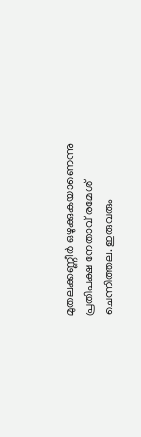മുതലക്കണ്ണീർ ഒഴുക്കുകയാണെന്നു പ്രതിപക്ഷ നേതാവ് രമേശ് ചെന്നിത്തല. ഇരുവരും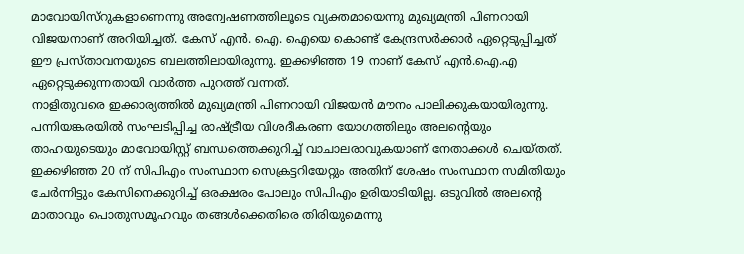മാവോയിസ്റുകളാണെന്നു അന്വേഷണത്തിലൂടെ വ്യക്തമായെന്നു മുഖ്യമന്ത്രി പിണറായി വിജയനാണ് അറിയിച്ചത്. കേസ് എൻ. ഐ. ഐയെ കൊണ്ട് കേന്ദ്രസർക്കാർ ഏറ്റെടുപ്പിച്ചത് ഈ പ്രസ്താവനയുടെ ബലത്തിലായിരുന്നു. ഇക്കഴിഞ്ഞ 19 നാണ് കേസ് എൻ.ഐ.എ ഏറ്റെടുക്കുന്നതായി വാർത്ത പുറത്ത് വന്നത്.
നാളിതുവരെ ഇക്കാര്യത്തിൽ മുഖ്യമന്ത്രി പിണറായി വിജയൻ മൗനം പാലിക്കുകയായിരുന്നു. പന്നിയങ്കരയിൽ സംഘടിപ്പിച്ച രാഷ്ട്രീയ വിശദീകരണ യോഗത്തിലും അലന്റെയും താഹയുടെയും മാവോയിസ്റ്റ് ബന്ധത്തെക്കുറിച്ച് വാചാലരാവുകയാണ് നേതാക്കൾ ചെയ്തത്. ഇക്കഴിഞ്ഞ 20 ന് സിപിഎം സംസ്ഥാന സെക്രട്ടറിയേറ്റും അതിന് ശേഷം സംസ്ഥാന സമിതിയും ചേർന്നിട്ടും കേസിനെക്കുറിച്ച് ഒരക്ഷരം പോലും സിപിഎം ഉരിയാടിയില്ല. ഒടുവിൽ അലന്റെ മാതാവും പൊതുസമൂഹവും തങ്ങൾക്കെതിരെ തിരിയുമെന്നു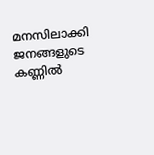മനസിലാക്കി ജനങ്ങളുടെ കണ്ണിൽ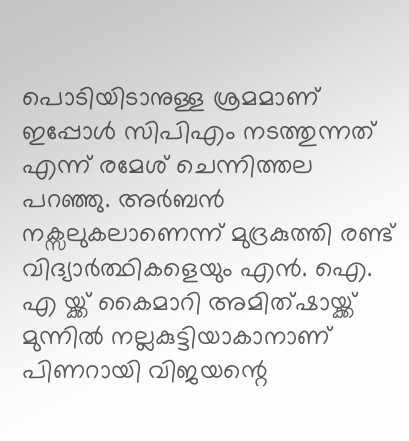പൊടിയിടാനുള്ള ശ്രമമാണ് ഇപ്പോൾ സിപിഎം നടത്തുന്നത് എന്ന് രമേശ് ചെന്നിത്തല പറഞ്ഞു. അർബൻ നക്സലുകലാണെന്ന് മുദ്രകുത്തി രണ്ട് വിദ്യാർത്ഥികളെയും എൻ. ഐ. എ യ്ക്ക് കൈമാറി അമിത്ഷായ്ക്ക് മുന്നിൽ നല്ലകുട്ടിയാകാനാണ് പിണറായി വിജയന്റെ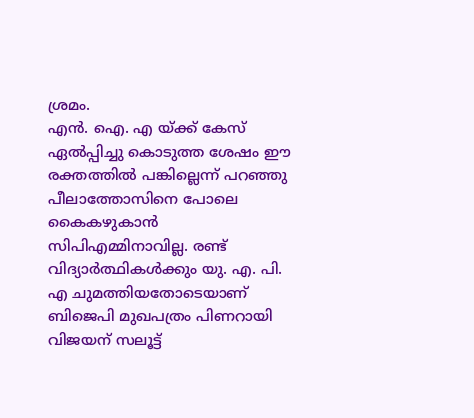ശ്രമം.
എൻ. ഐ. എ യ്ക്ക് കേസ് ഏൽപ്പിച്ചു കൊടുത്ത ശേഷം ഈ രക്തത്തിൽ പങ്കില്ലെന്ന് പറഞ്ഞു പീലാത്തോസിനെ പോലെ കൈകഴുകാൻ സിപിഎമ്മിനാവില്ല. രണ്ട് വിദ്യാർത്ഥികൾക്കും യു. എ. പി. എ ചുമത്തിയതോടെയാണ് ബിജെപി മുഖപത്രം പിണറായി വിജയന് സലൂട്ട്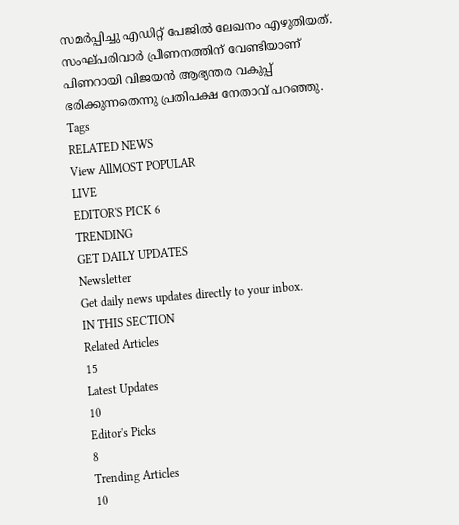സമർപ്പിച്ചു എഡിറ്റ് പേജിൽ ലേഖനം എഴുതിയത്. സംഘ്പരിവാർ പ്രീണനത്തിന് വേണ്ടിയാണ് പിണറായി വിജയൻ ആഭ്യന്തര വകുപ്പ് ഭരിക്കുന്നതെന്നു പ്രതിപക്ഷ നേതാവ് പറഞ്ഞു.
Tags
RELATED NEWS
View AllMOST POPULAR
LIVE
EDITOR'S PICK 6
TRENDING
GET DAILY UPDATES
Newsletter
Get daily news updates directly to your inbox.
IN THIS SECTION
Related Articles
15
Latest Updates
10
Editor's Picks
8
Trending Articles
10